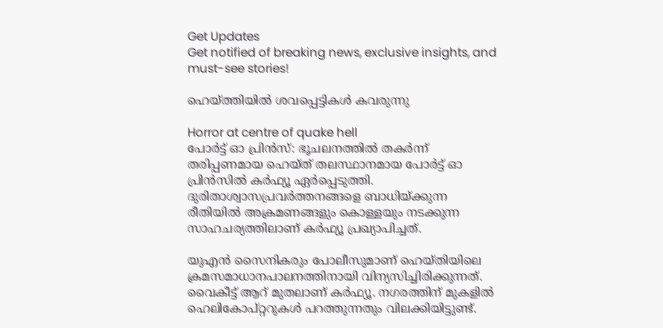Get Updates
Get notified of breaking news, exclusive insights, and must-see stories!

ഹെയ്ത്തിയില്‍ ശവപ്പെട്ടികള്‍ കവരുന്നു

Horror at centre of quake hell
പോര്‍ട്ട് ഓ പ്രിന്‍സ്: ഭൂചലനത്തില്‍ തകര്‍ന്ന് തരിപ്പണമായ ഹെയ്ത് തലസ്ഥാനമായ പോര്‍ട്ട് ഓ പ്രിന്‍സില്‍ കര്‍ഫ്യൂ ഏര്‍പ്പെടുത്തി. ദുരിതാശ്വാസപ്രവര്‍ത്തനങ്ങളെ ബാധിയ്ക്കുന്ന രീതിയില്‍ അക്രമണങ്ങളും കൊള്ളയും നടക്കുന്ന സാഹചര്യത്തിലാണ് കര്‍ഫ്യൂ പ്രഖ്യാപിച്ചത്.

യുഎന്‍ സൈനികരും പോലീസുമാണ് ഹെയ്തിയിലെ ക്രമസമാധാനപാലനത്തിനായി വിന്യസിച്ചിരിക്കുന്നത്. വൈകീട്ട് ആറ് മുതലാണ് കര്‍ഫ്യൂ. നഗരത്തിന് മുകളില്‍ ഹെലികോപ്റ്ററുകള്‍ പറത്തുന്നതും വിലക്കിയിട്ടുണ്ട്.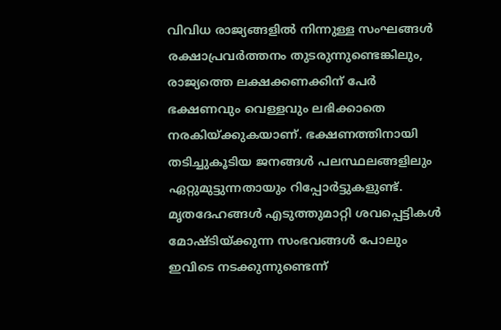വിവിധ രാജ്യങ്ങളില്‍ നിന്നുള്ള സംഘങ്ങള്‍ രക്ഷാപ്രവര്‍ത്തനം തുടരുന്നുണ്ടെങ്കിലും, രാജ്യത്തെ ലക്ഷക്കണക്കിന് പേര്‍ ഭക്ഷണവും വെള്ളവും ലഭിക്കാതെ നരകിയ്ക്കുകയാണ്. ഭക്ഷണത്തിനായി തടിച്ചുകൂടിയ ജനങ്ങള്‍ പലസ്ഥലങ്ങളിലും ഏറ്റുമുട്ടുന്നതായും റിപ്പോര്‍ട്ടുകളുണ്ട്. മൃതദേഹങ്ങള്‍ എടുത്തുമാറ്റി ശവപ്പെട്ടികള്‍ മോഷ്ടിയ്ക്കുന്ന സംഭവങ്ങള്‍ പോലും ഇവിടെ നടക്കുന്നുണ്ടെന്ന്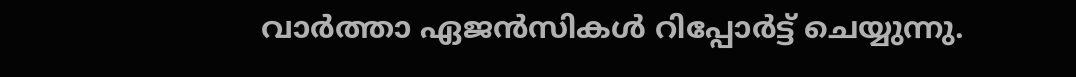വാര്‍ത്താ ഏജന്‍സികള്‍ റിപ്പോര്‍ട്ട് ചെയ്യുന്നു.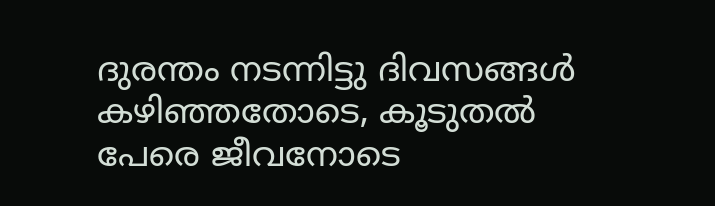ദുരന്തം നടന്നിട്ടു ദിവസങ്ങള്‍ കഴിഞ്ഞതോടെ, കൂടുതല്‍ പേരെ ജീവനോടെ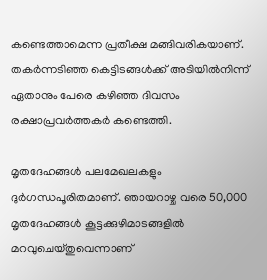കണ്ടെത്താമെന്ന പ്രതീക്ഷ മങ്ങിവരികയാണ്. തകര്‍ന്നടിഞ്ഞ കെട്ടിടങ്ങള്‍ക്ക് അടിയില്‍നിന്ന് ഏതാനും പേരെ കഴിഞ്ഞ ദിവസം രക്ഷാപ്രവര്‍ത്തകര്‍ കണ്ടെത്തി.

മൃതദേഹങ്ങള്‍ പലമേഖലകളും ദുര്‍ഗന്ധപൂരിതമാണ്. ഞായറാഴ്ച വരെ 50,000 മൃതദേഹങ്ങള്‍ കൂട്ടക്കുഴിമാടങ്ങളില്‍ മറവുചെയ്തുവെന്നാണ്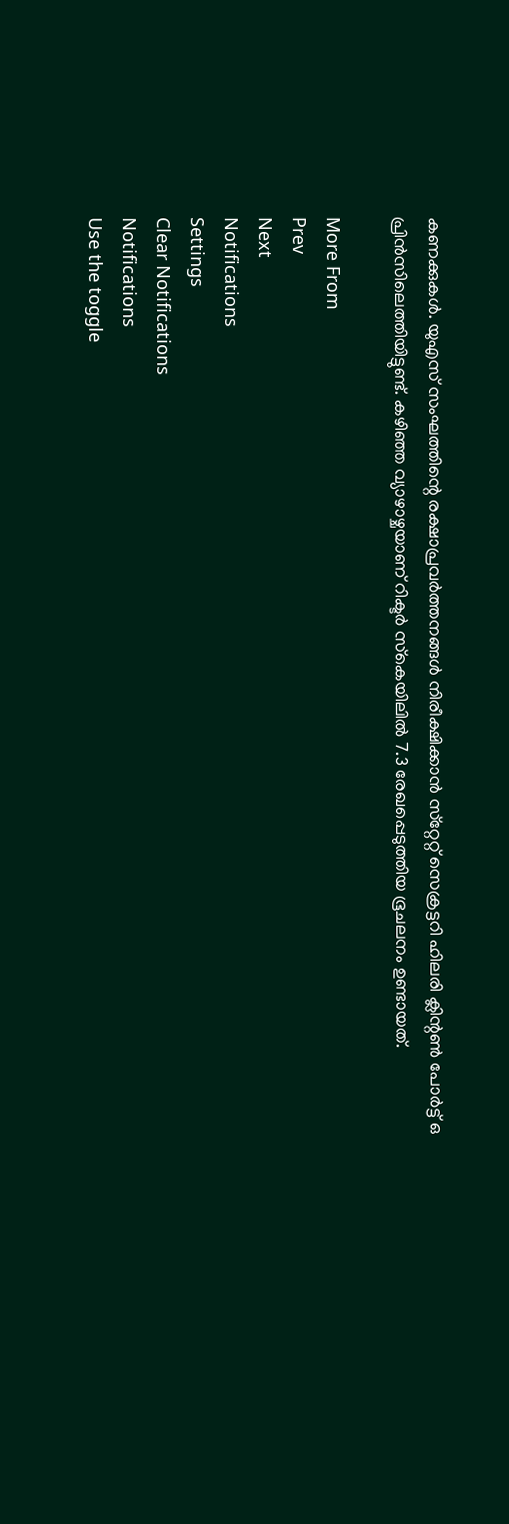കണക്കുകള്‍. യുഎസ് സംഘത്തിന്റെ രക്ഷാപ്രവര്‍ത്തനങ്ങള്‍ നിരീക്ഷിക്കാന്‍ സ്‌റ്റേറ്റ് സെക്രട്ടറി ഹിലരി ക്ലിന്റണ്‍ പോര്‍ട്ട് ഒ പ്രിന്‍സിലെത്തിയിട്ടുണ്ട്. കഴിഞ്ഞ വ്യാഴാഴ്ചയാണ് റിക്ടര്‍ സ്‌കെയിലില്‍ 7.3 രേഖപ്പെടുത്തിയ ഭൂചലനം ഉണ്ടായത്.

More From
Prev
Next
Notifications
Settings
Clear Notifications
Notifications
Use the toggle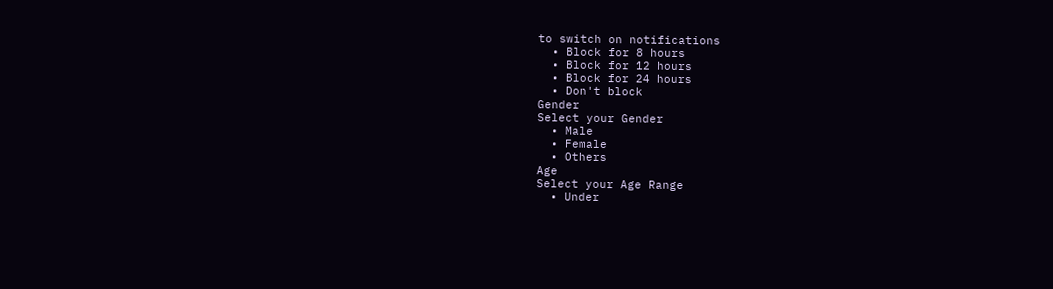to switch on notifications
  • Block for 8 hours
  • Block for 12 hours
  • Block for 24 hours
  • Don't block
Gender
Select your Gender
  • Male
  • Female
  • Others
Age
Select your Age Range
  • Under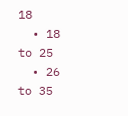18
  • 18 to 25
  • 26 to 35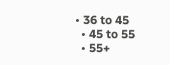• 36 to 45
  • 45 to 55
  • 55+